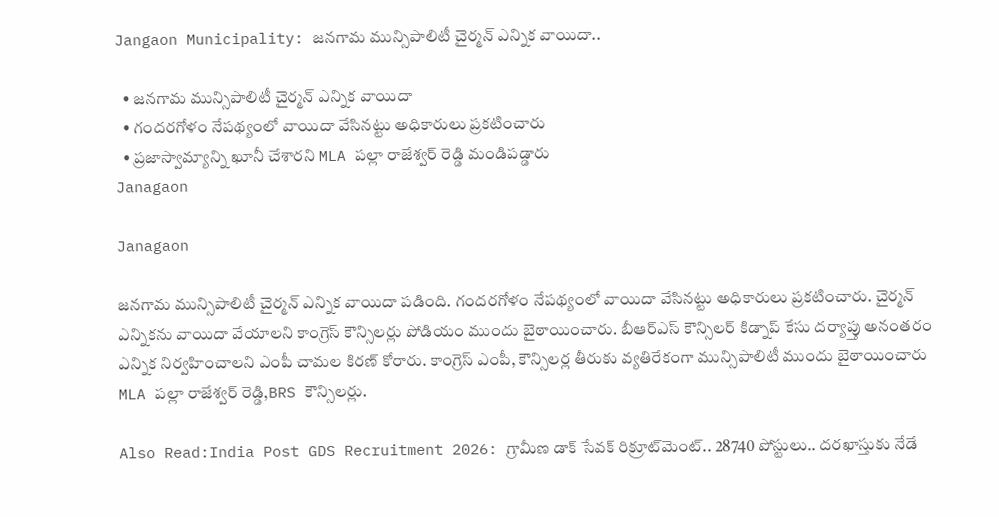Jangaon Municipality: జనగామ మున్సిపాలిటీ చైర్మన్ ఎన్నిక వాయిదా..

  • జనగామ మున్సిపాలిటీ చైర్మన్ ఎన్నిక వాయిదా
  • గందరగోళం నేపథ్యంలో వాయిదా వేసినట్టు అధికారులు ప్రకటించారు
  • ప్రజాస్వామ్యాన్ని ఖూనీ చేశారని MLA పల్లా రాజేశ్వర్ రెడ్డి మండిపడ్డారు
Janagaon

Janagaon

జనగామ మున్సిపాలిటీ చైర్మన్ ఎన్నిక వాయిదా పడింది. గందరగోళం నేపథ్యంలో వాయిదా వేసినట్టు అధికారులు ప్రకటించారు. చైర్మన్ ఎన్నికను వాయిదా వేయాలని కాంగ్రెస్ కౌన్సిలర్లు పోడియం ముందు బైఠాయించారు. బీఆర్ఎస్ కౌన్సిలర్ కిడ్నాప్ కేసు దర్యాప్తు అనంతరం ఎన్నిక నిర్వహించాలని ఎంపీ చామల కిరణ్ కోరారు. కాంగ్రెస్ ఎంపీ, కౌన్సిలర్ల తీరుకు వ్యతిరేకంగా మున్సిపాలిటీ ముందు బైఠాయించారు MLA పల్లా రాజేశ్వర్ రెడ్డి,BRS కౌన్సిలర్లు.

Also Read:India Post GDS Recruitment 2026: గ్రామీణ డాక్ సేవక్ రిక్రూట్‌మెంట్.. 28740 పోస్టులు.. దరఖాస్తుకు నేడే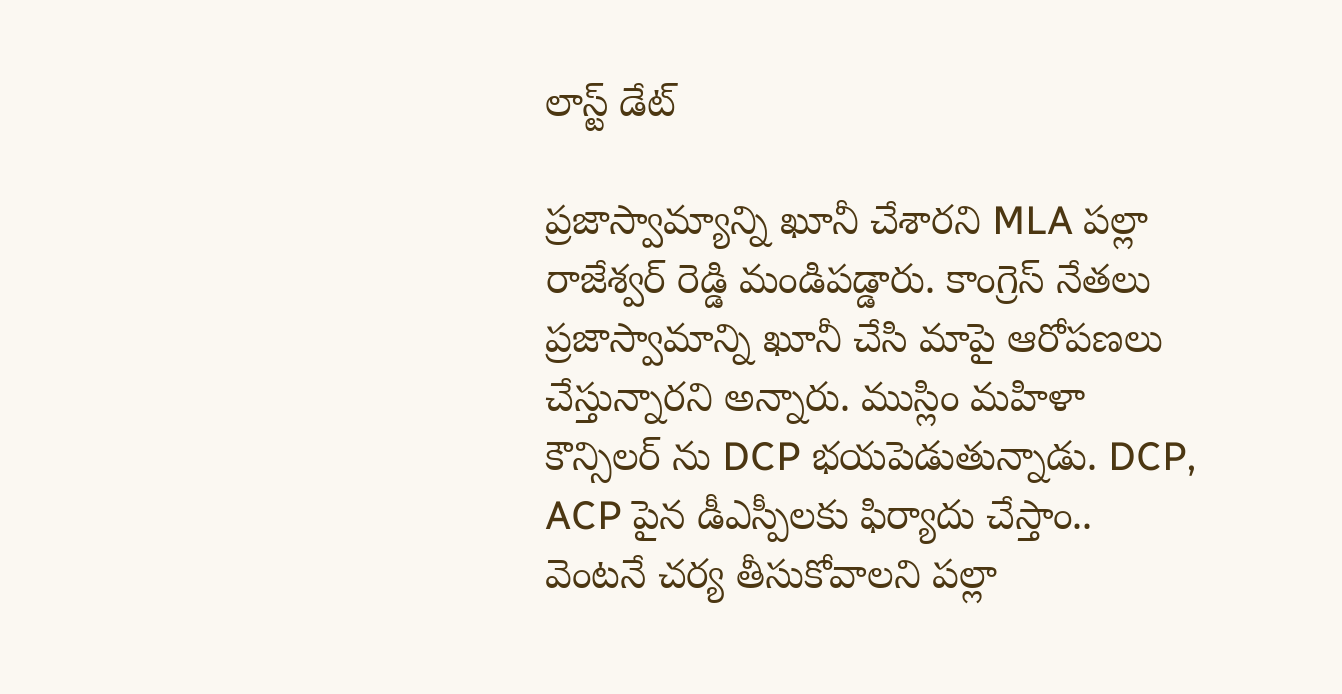లాస్ట్ డేట్

ప్రజాస్వామ్యాన్ని ఖూనీ చేశారని MLA పల్లా రాజేశ్వర్ రెడ్డి మండిపడ్డారు. కాంగ్రెస్ నేతలు ప్రజాస్వామాన్ని ఖూనీ చేసి మాపై ఆరోపణలు చేస్తున్నారని అన్నారు. ముస్లిం మహిళా కౌన్సిలర్ ను DCP భయపెడుతున్నాడు. DCP, ACP పైన డీఎస్పీలకు ఫిర్యాదు చేస్తాం.. వెంటనే చర్య తీసుకోవాలని పల్లా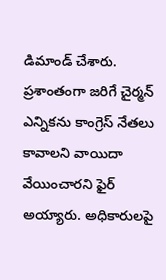డిమాండ్ చేశారు. ప్రశాంతంగా జరిగే చైర్మన్ ఎన్నికను కాంగ్రెస్ నేతలు కావాలని వాయిదా వేయించారని ఫైర్ అయ్యారు. అధికారులపై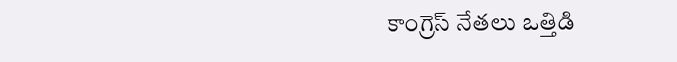కాంగ్రెస్ నేతలు ఒత్తిడి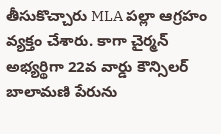తీసుకొచ్చారు MLA పల్లా ఆగ్రహం వ్యక్తం చేశారు. కాగా చైర్మన్ అభ్యర్థిగా 22వ వార్డు కౌన్సిలర్ బాలామణి పేరును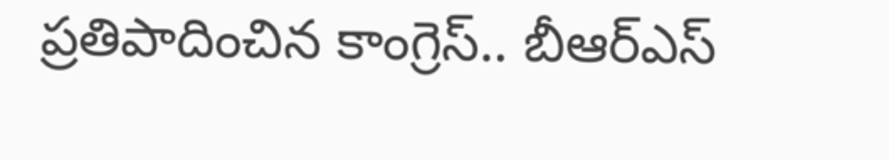ప్రతిపాదించిన కాంగ్రెస్.. బీఆర్ఎస్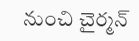నుంచి చైర్మన్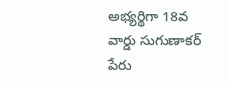అభ్యర్థిగా 18వ వార్డు సుగుణాకర్ పేరు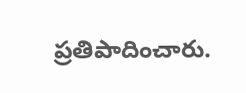ప్రతిపాదించారు.